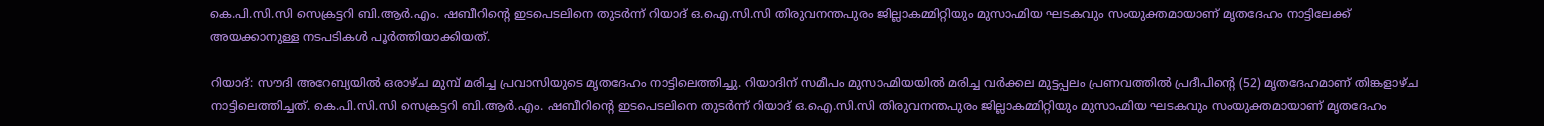കെ.പി.സി.സി സെക്രട്ടറി ബി.ആർ.എം. ഷബീറിന്റെ ഇടപെടലിനെ തുടർന്ന് റിയാദ് ഒ.ഐ.സി.സി തിരുവനന്തപുരം ജില്ലാകമ്മിറ്റിയും മുസാഹ്മിയ ഘടകവും സംയുക്തമായാണ് മൃതദേഹം നാട്ടിലേക്ക് അയക്കാനുള്ള നടപടികൾ പൂർത്തിയാക്കിയത്.

റിയാദ്: സൗദി അറേബ്യയില്‍ ഒരാഴ്ച മുമ്പ് മരിച്ച പ്രവാസിയുടെ മൃതദേഹം നാട്ടിലെത്തിച്ചു. റിയാദിന് സമീപം മുസാഹ്മിയയിൽ മരിച്ച വർക്കല മുട്ടപ്പലം പ്രണവത്തിൽ പ്രദീപിന്റെ (52) മൃതദേഹമാണ് തിങ്കളാഴ്ച നാട്ടിലെത്തിച്ചത്. കെ.പി.സി.സി സെക്രട്ടറി ബി.ആർ.എം. ഷബീറിന്റെ ഇടപെടലിനെ തുടർന്ന് റിയാദ് ഒ.ഐ.സി.സി തിരുവനന്തപുരം ജില്ലാകമ്മിറ്റിയും മുസാഹ്മിയ ഘടകവും സംയുക്തമായാണ് മൃതദേഹം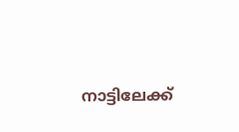നാട്ടിലേക്ക്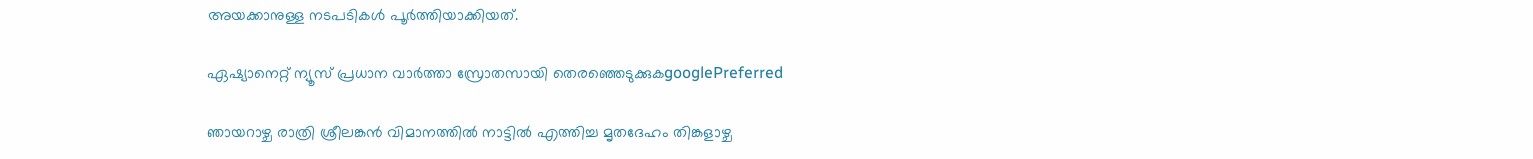അയക്കാനുള്ള നടപടികൾ പൂർത്തിയാക്കിയത്.

ഏഷ്യാനെറ്റ് ന്യൂസ് പ്രധാന വാർത്താ സ്രോതസായി തെരഞ്ഞെടുക്കുകgooglePreferred

ഞായറാഴ്ച രാത്രി ശ്രീലങ്കൻ വിമാനത്തിൽ നാട്ടിൽ എത്തിച്ച മൃതദേഹം തിങ്കളാഴ്ച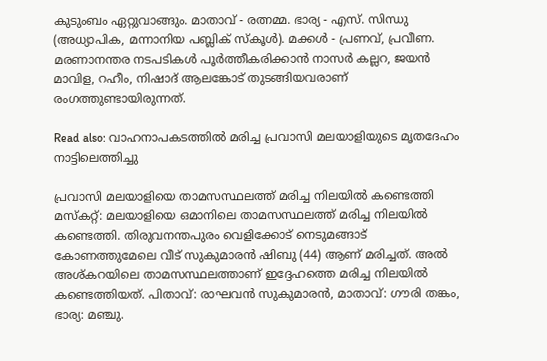കുടുംബം ഏറ്റുവാങ്ങും. മാതാവ് - രത്നമ്മ. ഭാര്യ - എസ്. സിന്ധു (അധ്യാപിക, മന്നാനിയ പബ്ലിക് സ്‌കൂൾ). മക്കൾ - പ്രണവ്, പ്രവീണ. മരണാനന്തര നടപടികൾ പൂർത്തീകരിക്കാൻ നാസർ കല്ലറ, ജയൻ മാവിള, റഹീം, നിഷാദ് ആലങ്കോട് തുടങ്ങിയവരാണ് രംഗത്തുണ്ടായിരുന്നത്.

Read also: വാഹനാപകടത്തിൽ മരിച്ച പ്രവാസി മലയാളിയുടെ മൃതദേഹം നാട്ടിലെത്തിച്ചു

പ്രവാസി മലയാളിയെ താമസസ്ഥലത്ത് മരിച്ച നിലയില്‍ കണ്ടെത്തി
മസ്‌കറ്റ്: മലയാളിയെ ഒമാനിലെ താമസസ്ഥലത്ത് മരിച്ച നിലയില്‍ കണ്ടെത്തി. തിരുവനന്തപുരം വെളിക്കോട് നെടുമങ്ങാട് കോണത്തുമേലെ വീട് സുകുമാരന്‍ ഷിബു (44) ആണ് മരിച്ചത്. അല്‍ അശ്കറയിലെ താമസസ്ഥലത്താണ് ഇദ്ദേഹത്തെ മരിച്ച നിലയില്‍ കണ്ടെത്തിയത്. പിതാവ്: രാഘവന്‍ സുകുമാരന്‍, മാതാവ്: ഗൗരി തങ്കം, ഭാര്യ: മഞ്ചു.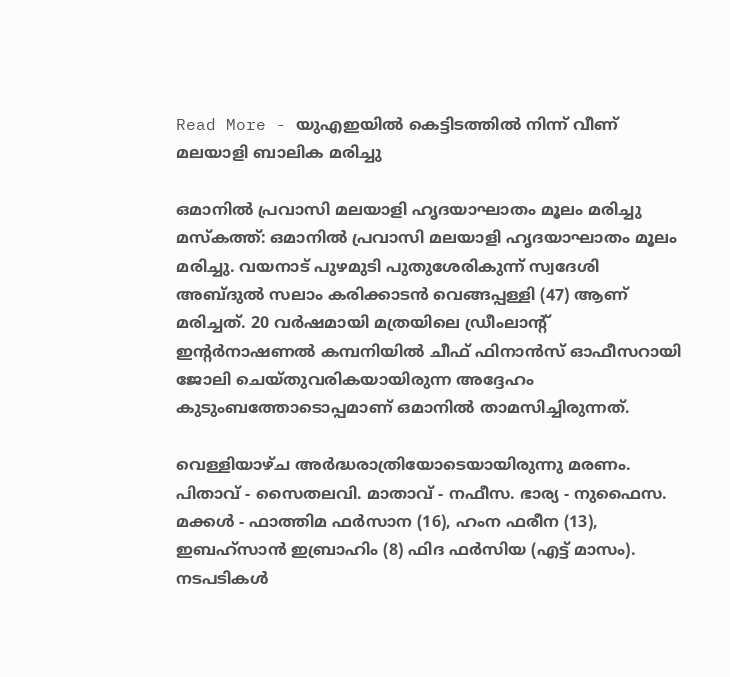Read More - യുഎഇയില്‍ കെട്ടിടത്തില്‍ നിന്ന് വീണ് മലയാളി ബാലിക മരിച്ചു

ഒമാനില്‍ പ്രവാസി മലയാളി ഹൃദയാഘാതം മൂലം മരിച്ചു
മസ്‍കത്ത്: ഒമാനില്‍ പ്രവാസി മലയാളി ഹൃദയാഘാതം മൂലം മരിച്ചു. വയനാട് പുഴമുടി പുതുശേരികുന്ന് സ്വദേശി അബ്‍ദുല്‍ സലാം കരിക്കാടന്‍ വെങ്ങപ്പള്ളി (47) ആണ് മരിച്ചത്. 20 വര്‍ഷമായി മത്രയിലെ ഡ്രീംലാന്റ് ഇന്റര്‍നാഷണല്‍ കമ്പനിയില്‍ ചീഫ് ഫിനാന്‍സ് ഓഫീസറായി ജോലി ചെയ്‍തുവരികയായിരുന്ന അദ്ദേഹം കുടുംബത്തോടൊപ്പമാണ് ഒമാനില്‍ താമസിച്ചിരുന്നത്.

വെള്ളിയാഴ്ച അര്‍ദ്ധരാത്രിയോടെയായിരുന്നു മരണം. പിതാവ് - സൈതലവി. മാതാവ് - നഫീസ. ഭാര്യ - നുഫൈസ. മക്കള്‍ - ഫാത്തിമ ഫര്‍സാന (16), ഹംന ഫരീന (13), ഇബഹ്‍സാന്‍ ഇബ്രാഹിം (8) ഫിദ ഫര്‍സിയ (എട്ട് മാസം). നടപടികള്‍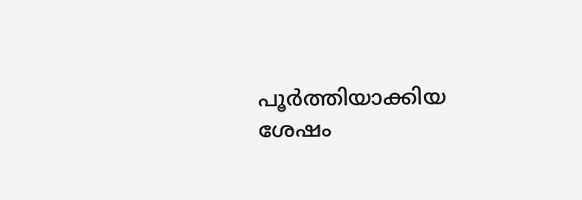പൂര്‍ത്തിയാക്കിയ ശേഷം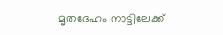മൃതദേഹം നാട്ടിലേക്ക്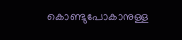കൊണ്ടുപോകാനുള്ള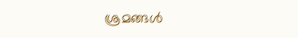ശ്രമങ്ങള്‍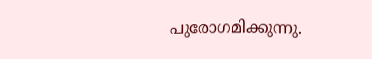പുരോഗമിക്കുന്നു.